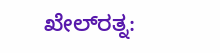ಖೇಲ್‌ರತ್ನ: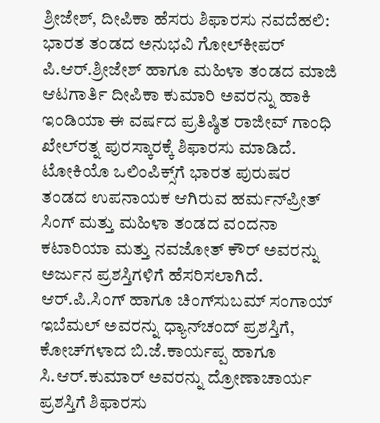ಶ್ರೀಜೇಶ್‌, ದೀಪಿಕಾ ಹೆಸರು ಶಿಫಾರಸು ನವದೆಹಲಿ: ಭಾರತ ತಂಡದ ಅನುಭವಿ ಗೋಲ್‌ಕೀಪರ್ ಪಿ.ಆರ್‌.ಶ್ರೀಜೇಶ್ ಹಾಗೂ ಮಹಿಳಾ ತಂಡದ ಮಾಜಿ ಆಟಗಾರ್ತಿ ದೀಪಿಕಾ ಕುಮಾರಿ ಅವರನ್ನು ಹಾಕಿ ಇಂಡಿಯಾ ಈ ವರ್ಷದ ಪ್ರತಿಷ್ಠಿತ ರಾಜೀವ್‌ ಗಾಂಧಿ ಖೇಲ್‌ರತ್ನ ಪುರಸ್ಕಾರಕ್ಕೆ ಶಿಫಾರಸು ಮಾಡಿದೆ. ಟೋಕಿಯೊ ಒಲಿಂಪಿಕ್ಸ್‌ಗೆ ಭಾರತ ಪುರುಷರ ತಂಡದ ಉಪನಾಯಕ ಆಗಿರುವ ಹರ್ಮನ್‌ಪ್ರೀತ್ ಸಿಂಗ್ ಮತ್ತು ಮಹಿಳಾ ತಂಡದ ವಂದನಾ ಕಟಾರಿಯಾ ಮತ್ತು ನವಜೋತ್ ಕೌರ್ ಅವರನ್ನು ಅರ್ಜುನ ಪ್ರಶಸ್ತಿಗಳಿಗೆ ಹೆಸರಿಸಲಾಗಿದೆ. ಆರ್‌.ಪಿ.ಸಿಂಗ್ ಹಾಗೂ ಚಿಂಗ್‌ಸುಬಮ್‌ ಸಂಗಾಯ್‌ ಇಬೆಮಲ್‌ ಅವರನ್ನು ಧ್ಯಾನ್‌ಚಂದ್‌ ಪ್ರಶಸ್ತಿಗೆ, ಕೋಚ್‌ಗಳಾದ ಬಿ.ಜೆ.ಕಾರ್ಯಪ್ಪ ಹಾಗೂ ಸಿ.ಆರ್.ಕುಮಾರ್ ಅವರನ್ನು ದ್ರೋಣಾಚಾರ್ಯ ಪ್ರಶಸ್ತಿಗೆ ಶಿಫಾರಸು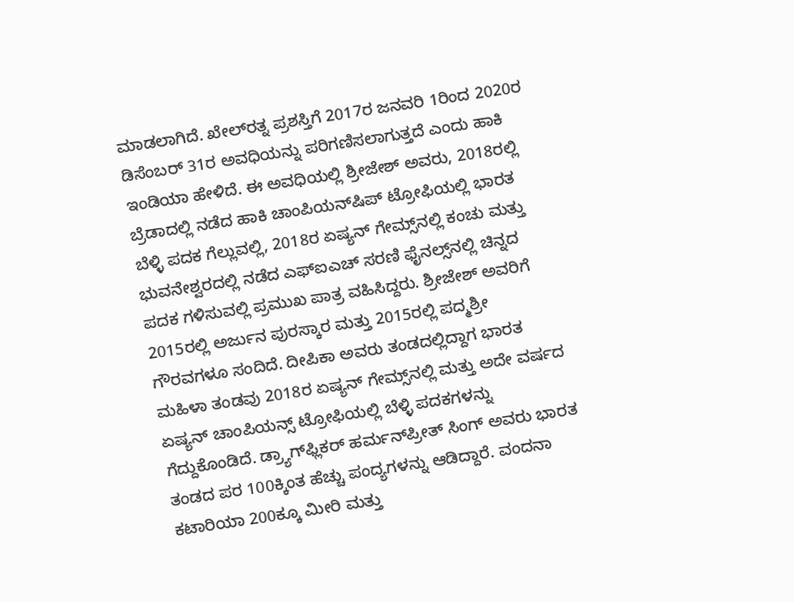ಮಾಡಲಾಗಿದೆ. ಖೇಲ್‌ರತ್ನ ಪ್ರಶಸ್ತಿಗೆ 2017ರ ಜನವರಿ 1ರಿಂದ 2020ರ ಡಿಸೆಂಬರ್ 31ರ ಅವಧಿಯನ್ನು ಪರಿಗಣಿಸಲಾಗುತ್ತದೆ ಎಂದು ಹಾಕಿ ಇಂಡಿಯಾ ಹೇಳಿದೆ. ಈ ಅವಧಿಯಲ್ಲಿ ಶ್ರೀಜೇಶ್ ಅವರು, 2018ರಲ್ಲಿ ಬ್ರೆಡಾದಲ್ಲಿ ನಡೆದ ಹಾಕಿ ಚಾಂಪಿಯನ್‌ಷಿಪ್‌ ಟ್ರೋಫಿಯಲ್ಲಿ ಭಾರತ ಬೆಳ್ಳಿ ಪದಕ ಗೆಲ್ಲುವಲ್ಲಿ, 2018ರ ಏಷ್ಯನ್ ಗೇಮ್ಸ್‌ನಲ್ಲಿ ಕಂಚು ಮತ್ತು ಭುವನೇಶ್ವರದಲ್ಲಿ ನಡೆದ ಎಫ್ಐಎಚ್‌ ಸರಣಿ ಫೈನಲ್ಸ್‌ನಲ್ಲಿ ಚಿನ್ನದ ಪದಕ ಗಳಿಸುವಲ್ಲಿ ಪ್ರಮುಖ ಪಾತ್ರ ವಹಿಸಿದ್ದರು. ಶ್ರೀಜೇಶ್ ಅವರಿಗೆ 2015ರಲ್ಲಿ ಅರ್ಜುನ ಪುರಸ್ಕಾರ ಮತ್ತು 2015ರಲ್ಲಿ ಪದ್ಮಶ್ರೀ ಗೌರವಗಳೂ ಸಂದಿದೆ. ದೀಪಿಕಾ ಅವರು ತಂಡದಲ್ಲಿದ್ದಾಗ ಭಾರತ ಮಹಿಳಾ ತಂಡವು 2018ರ ಏಷ್ಯನ್ ಗೇಮ್ಸ್‌ನಲ್ಲಿ ಮತ್ತು ಅದೇ ವರ್ಷದ ಏಷ್ಯನ್ ಚಾಂಪಿಯನ್ಸ್ ಟ್ರೋಫಿಯಲ್ಲಿ ಬೆಳ್ಳಿ ಪದಕಗಳನ್ನು ಗೆದ್ದುಕೊಂಡಿದೆ. ಡ್ರ್ಯಾಗ್‌ಫ್ಲಿಕರ್‌ ಹರ್ಮನ್‌ಪ್ರೀತ್ ಸಿಂಗ್ ಅವರು ಭಾರತ ತಂಡದ ಪರ 100ಕ್ಕಿಂತ ಹೆಚ್ಚು ಪಂದ್ಯಗಳನ್ನು ಆಡಿದ್ದಾರೆ. ವಂದನಾ ಕಟಾರಿಯಾ 200ಕ್ಕೂ ಮೀರಿ ಮತ್ತು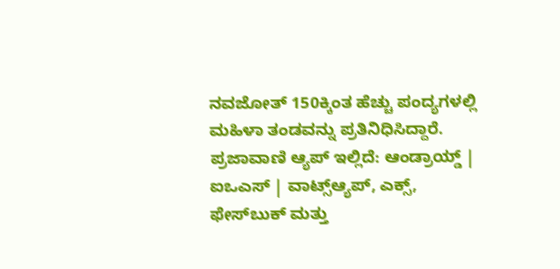ನವಜೋತ್ 150ಕ್ಕಿಂತ ಹೆಚ್ಚು ಪಂದ್ಯಗಳಲ್ಲಿ ಮಹಿಳಾ ತಂಡವನ್ನು ಪ್ರತಿನಿಧಿಸಿದ್ದಾರೆ. ಪ್ರಜಾವಾಣಿ ಆ್ಯಪ್ ಇಲ್ಲಿದೆ: ಆಂಡ್ರಾಯ್ಡ್ | ಐಒಎಸ್ | ವಾಟ್ಸ್ಆ್ಯಪ್, ಎಕ್ಸ್, ಫೇಸ್‌ಬುಕ್ ಮತ್ತು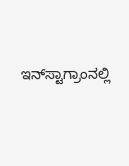ಇನ್‌ಸ್ಟಾಗ್ರಾಂನಲ್ಲಿ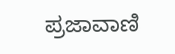ಪ್ರಜಾವಾಣಿ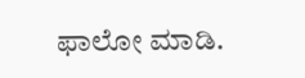ಫಾಲೋ ಮಾಡಿ.